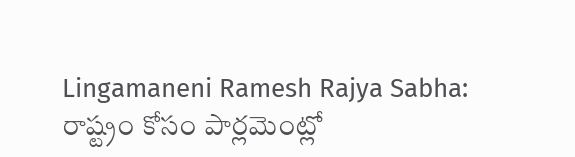Lingamaneni Ramesh Rajya Sabha: రాష్ట్రం కోసం పార్లమెంట్లో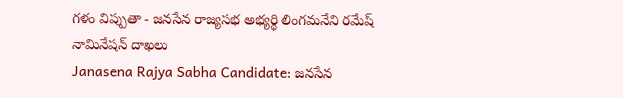గళం విప్పుతా - జనసేన రాజ్యసభ అభ్యర్థి లింగమనేని రమేష్ నామినేషన్ దాఖలు
Janasena Rajya Sabha Candidate: జనసేన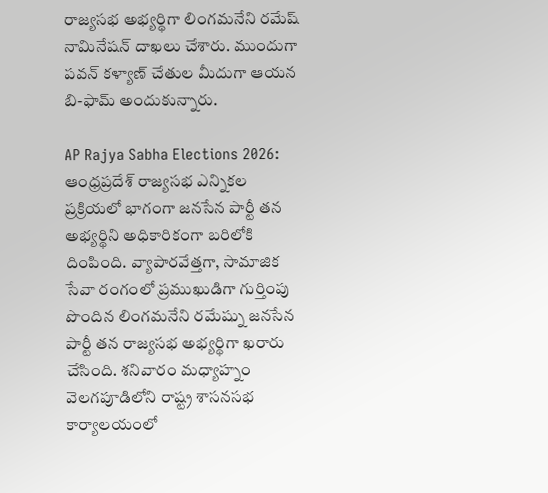రాజ్యసభ అభ్యర్థిగా లింగమనేని రమేష్ నామినేషన్ దాఖలు చేశారు. ముందుగా పవన్ కళ్యాణ్ చేతుల మీదుగా ఆయన బి-ఫామ్ అందుకున్నారు.

AP Rajya Sabha Elections 2026: ఆంధ్రప్రదేశ్ రాజ్యసభ ఎన్నికల ప్రక్రియలో భాగంగా జనసేన పార్టీ తన అభ్యర్థిని అధికారికంగా బరిలోకి దింపింది. వ్యాపారవేత్తగా, సామాజిక సేవా రంగంలో ప్రముఖుడిగా గుర్తింపు పొందిన లింగమనేని రమేష్ను జనసేన పార్టీ తన రాజ్యసభ అభ్యర్థిగా ఖరారు చేసింది. శనివారం మధ్యాహ్నం వెలగపూడిలోని రాష్ట్ర శాసనసభ కార్యాలయంలో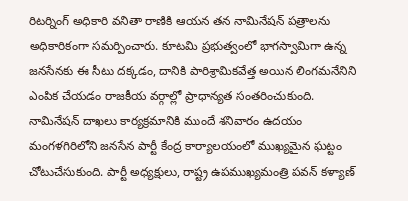రిటర్నింగ్ అధికారి వనితా రాణికి ఆయన తన నామినేషన్ పత్రాలను అధికారికంగా సమర్పించారు. కూటమి ప్రభుత్వంలో భాగస్వామిగా ఉన్న జనసేనకు ఈ సీటు దక్కడం, దానికి పారిశ్రామికవేత్త అయిన లింగమనేనిని ఎంపిక చేయడం రాజకీయ వర్గాల్లో ప్రాధాన్యత సంతరించుకుంది.
నామినేషన్ దాఖలు కార్యక్రమానికి ముందే శనివారం ఉదయం మంగళగిరిలోని జనసేన పార్టీ కేంద్ర కార్యాలయంలో ముఖ్యమైన ఘట్టం చోటుచేసుకుంది. పార్టీ అధ్యక్షులు, రాష్ట్ర ఉపముఖ్యమంత్రి పవన్ కళ్యాణ్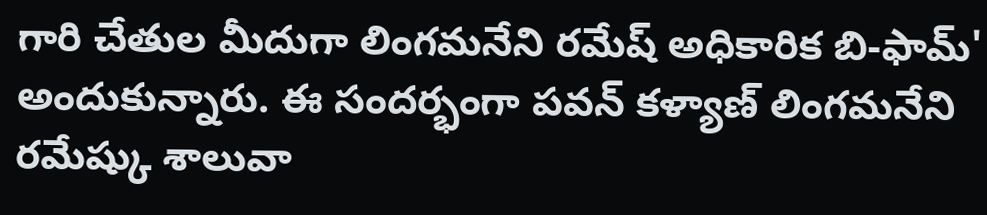గారి చేతుల మీదుగా లింగమనేని రమేష్ అధికారిక బి-ఫామ్' అందుకున్నారు. ఈ సందర్భంగా పవన్ కళ్యాణ్ లింగమనేని రమేష్కు శాలువా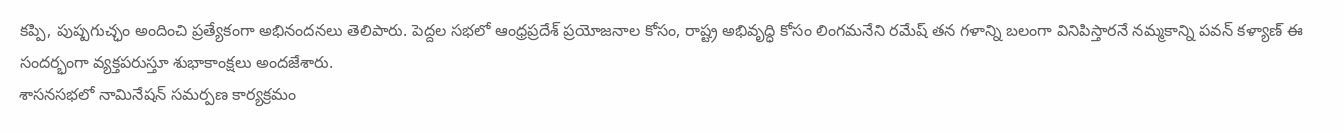కప్పి, పుష్పగుచ్ఛం అందించి ప్రత్యేకంగా అభినందనలు తెలిపారు. పెద్దల సభలో ఆంధ్రప్రదేశ్ ప్రయోజనాల కోసం, రాష్ట్ర అభివృద్ధి కోసం లింగమనేని రమేష్ తన గళాన్ని బలంగా వినిపిస్తారనే నమ్మకాన్ని పవన్ కళ్యాణ్ ఈ సందర్భంగా వ్యక్తపరుస్తూ శుభాకాంక్షలు అందజేశారు.
శాసనసభలో నామినేషన్ సమర్పణ కార్యక్రమం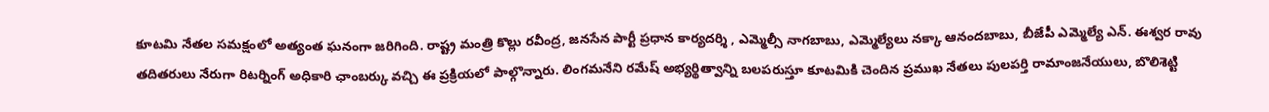కూటమి నేతల సమక్షంలో అత్యంత ఘనంగా జరిగింది. రాష్ట్ర మంత్రి కొల్లు రవీంద్ర, జనసేన పార్టీ ప్రధాన కార్యదర్శి , ఎమ్మెల్సీ నాగబాబు, ఎమ్మెల్యేలు నక్కా ఆనందబాబు, బీజేపీ ఎమ్మెల్యే ఎన్. ఈశ్వర రావు తదితరులు నేరుగా రిటర్నింగ్ అధికారి ఛాంబర్కు వచ్చి ఈ ప్రక్రియలో పాల్గొన్నారు. లింగమనేని రమేష్ అభ్యర్థిత్వాన్ని బలపరుస్తూ కూటమికి చెందిన ప్రముఖ నేతలు పులపర్తి రామాంజనేయులు, బొలిశెట్టి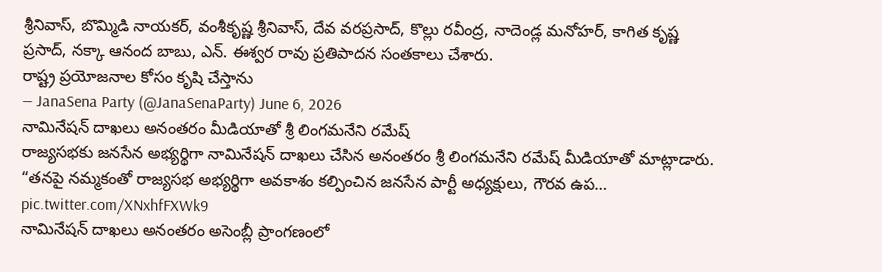శ్రీనివాస్, బొమ్మిడి నాయకర్, వంశీకృష్ణ శ్రీనివాస్, దేవ వరప్రసాద్, కొల్లు రవీంద్ర, నాదెండ్ల మనోహర్, కాగిత కృష్ణ ప్రసాద్, నక్కా ఆనంద బాబు, ఎన్. ఈశ్వర రావు ప్రతిపాదన సంతకాలు చేశారు.
రాష్ట్ర ప్రయోజనాల కోసం కృషి చేస్తాను
— JanaSena Party (@JanaSenaParty) June 6, 2026
నామినేషన్ దాఖలు అనంతరం మీడియాతో శ్రీ లింగమనేని రమేష్
రాజ్యసభకు జనసేన అభ్యర్థిగా నామినేషన్ దాఖలు చేసిన అనంతరం శ్రీ లింగమనేని రమేష్ మీడియాతో మాట్లాడారు. “తనపై నమ్మకంతో రాజ్యసభ అభ్యర్థిగా అవకాశం కల్పించిన జనసేన పార్టీ అధ్యక్షులు, గౌరవ ఉప… pic.twitter.com/XNxhfFXWk9
నామినేషన్ దాఖలు అనంతరం అసెంబ్లీ ప్రాంగణంలో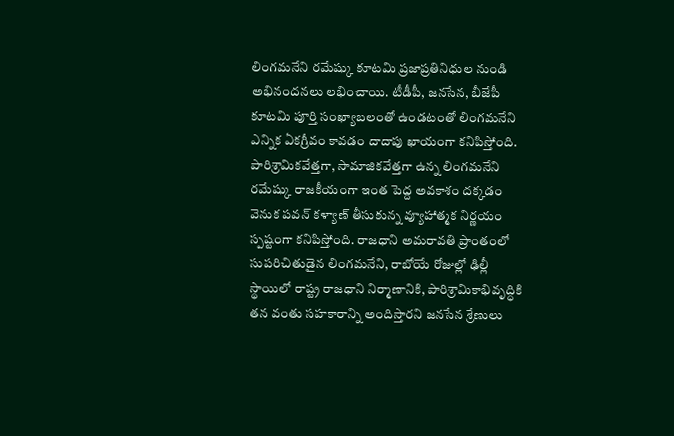లింగమనేని రమేష్కు కూటమి ప్రజాప్రతినిధుల నుండి అభినందనలు లభించాయి. టీడీపీ, జనసేన, బీజేపీ కూటమి పూర్తి సంఖ్యాబలంతో ఉండటంతో లింగమనేని ఎన్నిక ఏకగ్రీవం కావడం దాదాపు ఖాయంగా కనిపిస్తోంది. పారిశ్రామికవేత్తగా, సామాజికవేత్తగా ఉన్న లింగమనేని రమేష్కు రాజకీయంగా ఇంత పెద్ద అవకాశం దక్కడం వెనుక పవన్ కళ్యాణ్ తీసుకున్న వ్యూహాత్మక నిర్ణయం స్పష్టంగా కనిపిస్తోంది. రాజధాని అమరావతి ప్రాంతంలో సుపరిచితుడైన లింగమనేని, రాబోయే రోజుల్లో ఢిల్లీ స్థాయిలో రాష్ట్ర రాజధాని నిర్మాణానికి, పారిశ్రామికాభివృద్ధికి తన వంతు సహకారాన్ని అందిస్తారని జనసేన శ్రేణులు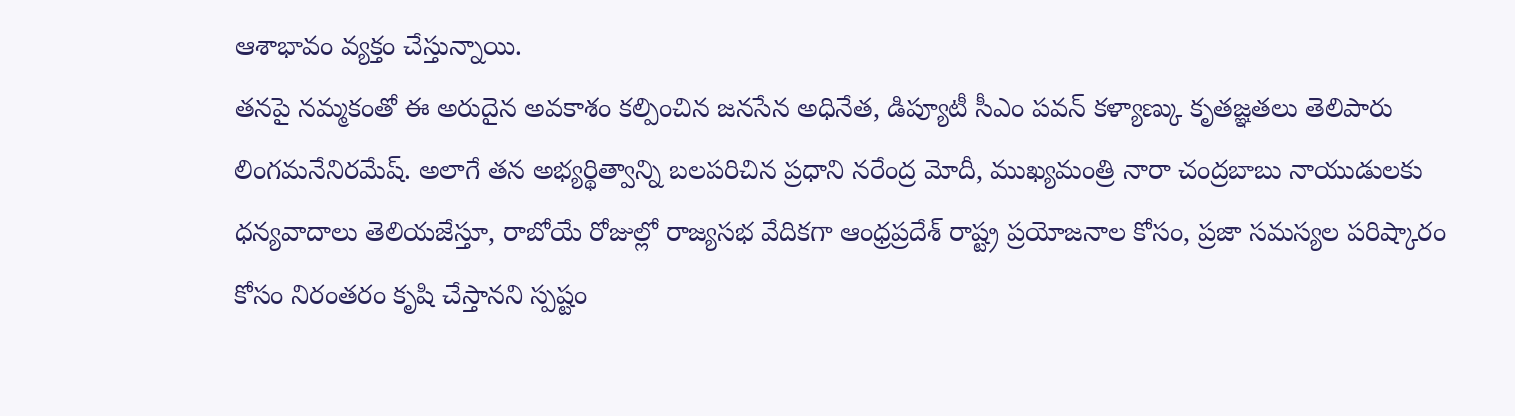ఆశాభావం వ్యక్తం చేస్తున్నాయి.
తనపై నమ్మకంతో ఈ అరుదైన అవకాశం కల్పించిన జనసేన అధినేత, డిప్యూటీ సీఎం పవన్ కళ్యాణ్కు కృతజ్ఞతలు తెలిపారు లింగమనేనిరమేష్. అలాగే తన అభ్యర్థిత్వాన్ని బలపరిచిన ప్రధాని నరేంద్ర మోదీ, ముఖ్యమంత్రి నారా చంద్రబాబు నాయుడులకు ధన్యవాదాలు తెలియజేస్తూ, రాబోయే రోజుల్లో రాజ్యసభ వేదికగా ఆంధ్రప్రదేశ్ రాష్ట్ర ప్రయోజనాల కోసం, ప్రజా సమస్యల పరిష్కారం కోసం నిరంతరం కృషి చేస్తానని స్పష్టం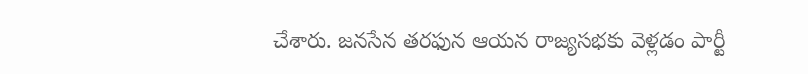చేశారు. జనసేన తరఫున ఆయన రాజ్యసభకు వెళ్లడం పార్టీ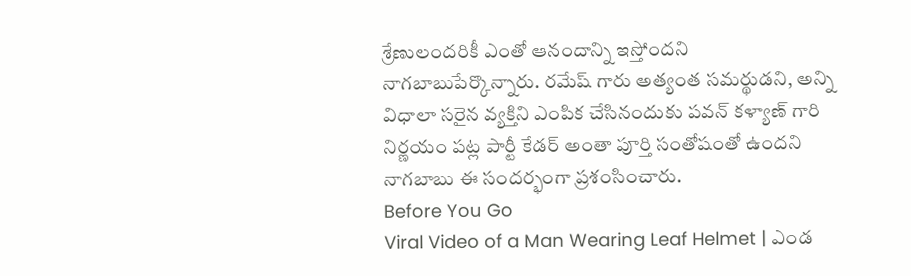శ్రేణులందరికీ ఎంతో ఆనందాన్ని ఇస్తోందని నాగబాబుపేర్కొన్నారు. రమేష్ గారు అత్యంత సమర్థుడని, అన్ని విధాలా సరైన వ్యక్తిని ఎంపిక చేసినందుకు పవన్ కళ్యాణ్ గారి నిర్ణయం పట్ల పార్టీ కేడర్ అంతా పూర్తి సంతోషంతో ఉందని నాగబాబు ఈ సందర్భంగా ప్రశంసించారు.
Before You Go
Viral Video of a Man Wearing Leaf Helmet | ఎండ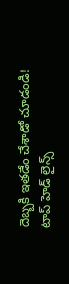దెబ్బకి ఇతడేం చేశాడో చూడండి!
టాప్ హెడ్ లైన్స్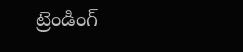ట్రెండింగ్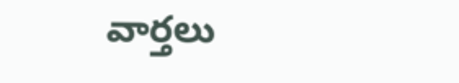వార్తలు